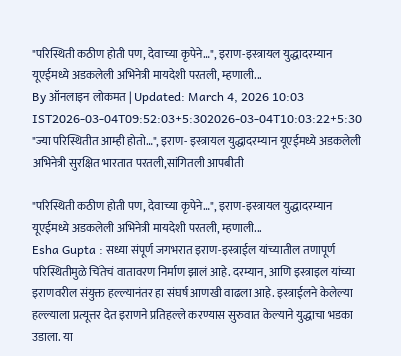"परिस्थिती कठीण होती पण, देवाच्या कृपेने…", इराण-इस्त्रायल युद्धादरम्यान यूएईमध्ये अडकलेली अभिनेत्री मायदेशी परतली, म्हणाली...
By ऑनलाइन लोकमत | Updated: March 4, 2026 10:03 IST2026-03-04T09:52:03+5:302026-03-04T10:03:22+5:30
"ज्या परिस्थितीत आम्ही होतो…", इराण- इस्त्रायल युद्धादरम्यान यूएईमध्ये अडकलेली अभिनेत्री सुरक्षित भारतात परतली,सांगितली आपबीती

"परिस्थिती कठीण होती पण, देवाच्या कृपेने…", इराण-इस्त्रायल युद्धादरम्यान यूएईमध्ये अडकलेली अभिनेत्री मायदेशी परतली, म्हणाली...
Esha Gupta : सध्या संपूर्ण जगभरात इराण-इस्त्राईल यांच्यातील तणापूर्ण परिस्थितीमुळे चिंतेचं वातावरण निर्माण झालं आहे. दरम्यान, आणि इस्त्राइल यांच्या इराणवरील संयुक्त हल्ल्यानंतर हा संघर्ष आणखी वाढला आहे. इस्त्राईलने केलेल्या हल्ल्याला प्रत्यूत्तर देत इराणने प्रतिहल्ले करण्यास सुरुवात केल्याने युद्धाचा भडका उडाला. या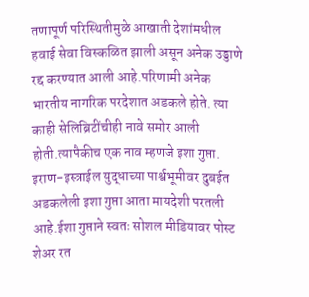तणापूर्ण परिस्थितीमुळे आखाती देशांमधील हवाई सेवा विस्कळित झाली असून अनेक उड्डाणे रद्द करण्यात आली आहे.परिणामी अनेक भारतीय नागरिक परदेशात अडकले होते. त्या काही सेलिब्रिटींचीही नावे समोर आली होती.त्यापैकीच एक नाव म्हणजे इशा गुप्ता.
इराण-इस्त्राईल युद्धाच्या पार्श्वभूमीवर दुबईत अडकलेली इशा गुप्ता आता मायदेशी परतली आहे.ईशा गुप्ताने स्वतः सोशल मीडियावर पोस्ट शेअर रत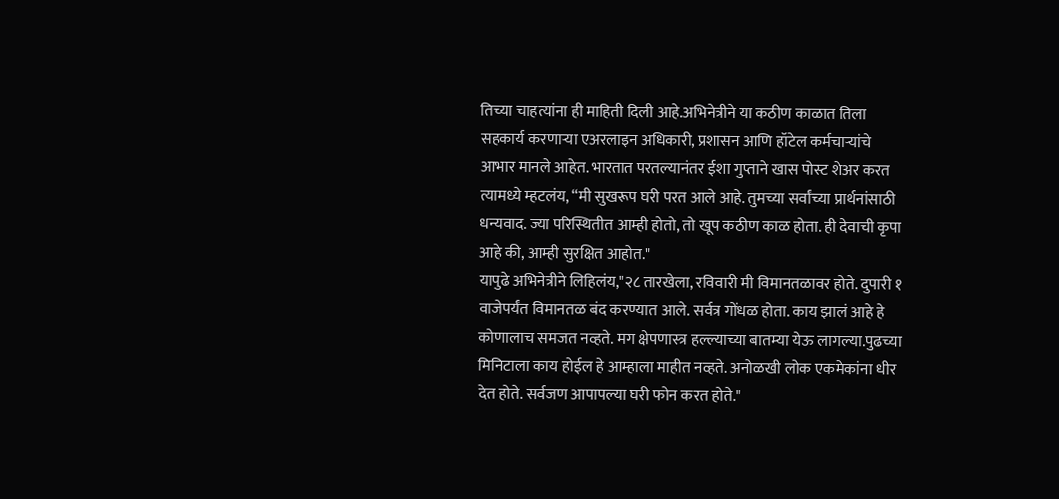तिच्या चाहत्यांना ही माहिती दिली आहे.अभिनेत्रीने या कठीण काळात तिला सहकार्य करणाऱ्या एअरलाइन अधिकारी, प्रशासन आणि हॉटेल कर्मचाऱ्यांचे आभार मानले आहेत. भारतात परतल्यानंतर ईशा गुप्ताने खास पोस्ट शेअर करत त्यामध्ये म्हटलंय, “मी सुखरूप घरी परत आले आहे. तुमच्या सर्वांच्या प्रार्थनांसाठी धन्यवाद. ज्या परिस्थितीत आम्ही होतो, तो खूप कठीण काळ होता. ही देवाची कृपा आहे की, आम्ही सुरक्षित आहोत."
यापुढे अभिनेत्रीने लिहिलंय,"२८ तारखेला, रविवारी मी विमानतळावर होते. दुपारी १ वाजेपर्यंत विमानतळ बंद करण्यात आले. सर्वत्र गोंधळ होता. काय झालं आहे हे कोणालाच समजत नव्हते. मग क्षेपणास्त्र हल्ल्याच्या बातम्या येऊ लागल्या.पुढच्या मिनिटाला काय होईल हे आम्हाला माहीत नव्हते. अनोळखी लोक एकमेकांना धीर देत होते. सर्वजण आपापल्या घरी फोन करत होते."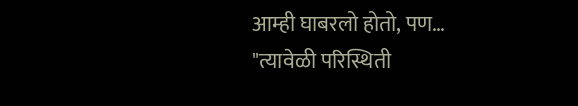आम्ही घाबरलो होतो, पण…
"त्यावेळी परिस्थिती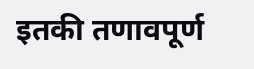इतकी तणावपूर्ण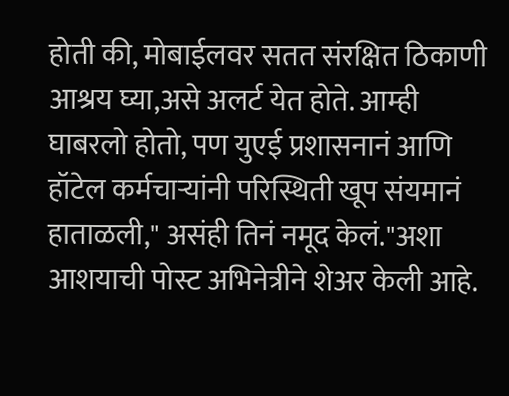होती की, मोबाईलवर सतत संरक्षित ठिकाणी आश्रय घ्या,असे अलर्ट येत होते. आम्ही घाबरलो होतो, पण युएई प्रशासनानं आणि हॉटेल कर्मचाऱ्यांनी परिस्थिती खूप संयमानं हाताळली," असंही तिनं नमूद केलं."अशा आशयाची पोस्ट अभिनेत्रीने शेअर केली आहे.